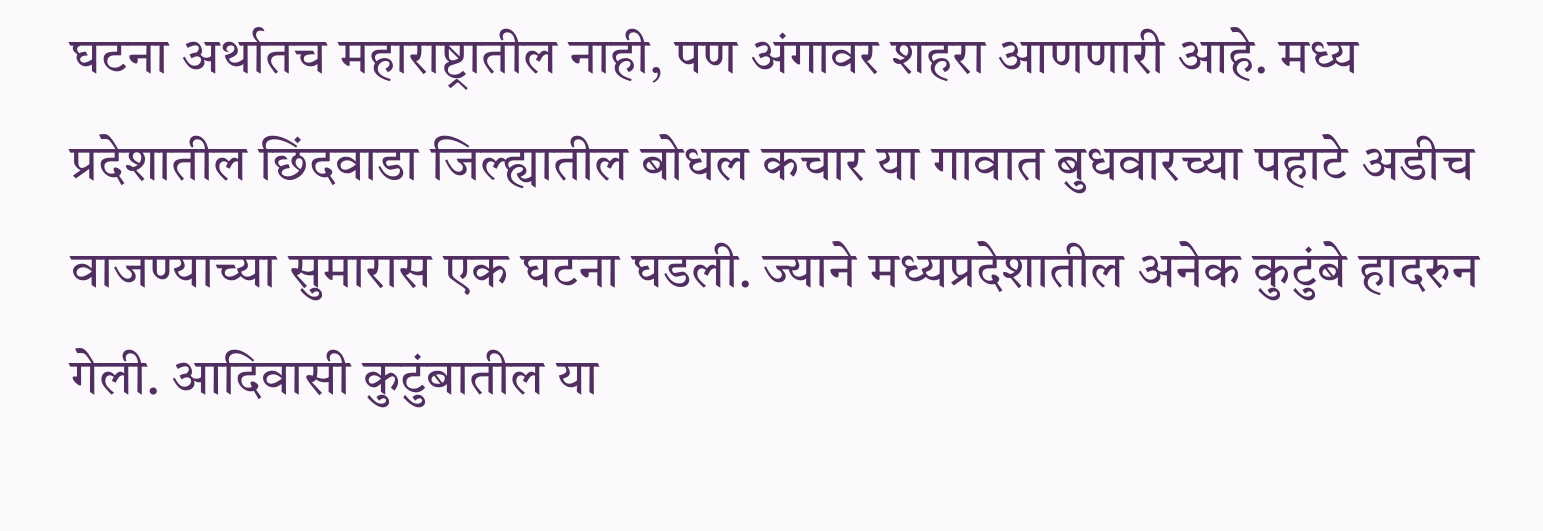घटना अर्थातच महाराष्ट्रातील नाही, पण अंगावर शहरा आणणारी आहे. मध्य प्रदेशातील छिंदवाडा जिल्ह्यातील बोधल कचार या गावात बुधवारच्या पहाटे अडीच वाजण्याच्या सुमारास एक घटना घडली. ज्याने मध्यप्रदेशातील अनेक कुटुंबे हादरुन गेली. आदिवासी कुटुंबातील या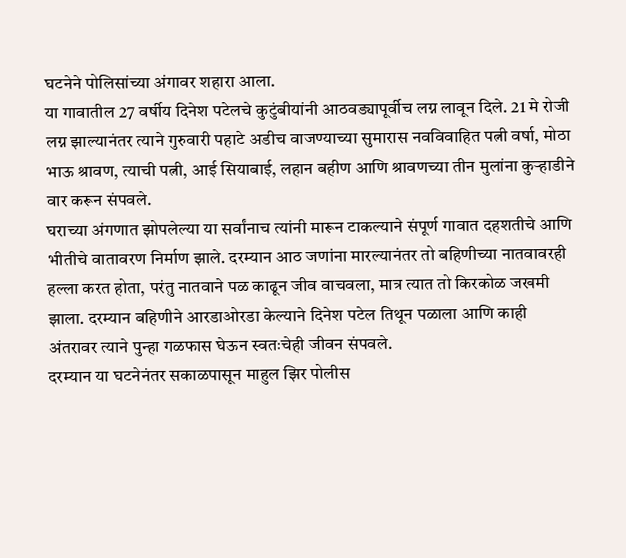घटनेने पोलिसांच्या अंगावर शहारा आला.
या गावातील 27 वर्षीय दिनेश पटेलचे कुटुंबीयांनी आठवड्यापूर्वीच लग्न लावून दिले. 21 मे रोजी लग्न झाल्यानंतर त्याने गुरुवारी पहाटे अडीच वाजण्याच्या सुमारास नवविवाहित पत्नी वर्षा, मोठा भाऊ श्रावण, त्याची पत्नी, आई सियाबाई, लहान बहीण आणि श्रावणच्या तीन मुलांना कुऱ्हाडीने वार करून संपवले.
घराच्या अंगणात झोपलेल्या या सर्वांनाच त्यांनी मारून टाकल्याने संपूर्ण गावात दहशतीचे आणि भीतीचे वातावरण निर्माण झाले. दरम्यान आठ जणांना मारल्यानंतर तो बहिणीच्या नातवावरही हल्ला करत होता, परंतु नातवाने पळ काढून जीव वाचवला, मात्र त्यात तो किरकोळ जखमी झाला. दरम्यान बहिणीने आरडाओरडा केल्याने दिनेश पटेल तिथून पळाला आणि काही अंतरावर त्याने पुन्हा गळफास घेऊन स्वतःचेही जीवन संपवले.
दरम्यान या घटनेनंतर सकाळपासून माहुल झिर पोलीस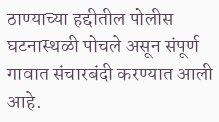ठाण्याच्या हद्दीतील पोलीस घटनास्थळी पोचले असून संपूर्ण गावात संचारबंदी करण्यात आली आहे.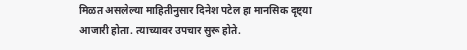मिळत असलेल्या माहितीनुसार दिनेश पटेल हा मानसिक दृष्ट्या आजारी होता. त्याच्यावर उपचार सुरू होते.